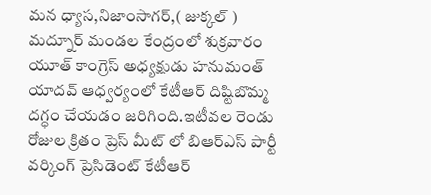మన ధ్యాస,నిజాంసాగర్,( జుక్కల్ ) మద్నూర్ మండల కేంద్రంలో శుక్రవారం యూత్ కాంగ్రెస్ అధ్యక్షుడు హనుమంత్ యాదవ్ ఆధ్వర్యంలో కేటీఆర్ దిష్టిబొమ్మ దగ్ధం చేయడం జరిగింది.ఇటీవల రెండు రోజుల క్రితం ప్రెస్ మీట్ లో బిఆర్ఎస్ పార్టీ వర్కింగ్ ప్రెసిడెంట్ కేటీఆర్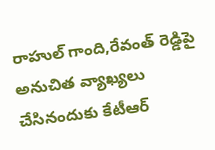రాహుల్ గాంది,రేవంత్ రెడ్డిపై అనుచిత వ్యాఖ్యలు చేసినందుకు కేటీఆర్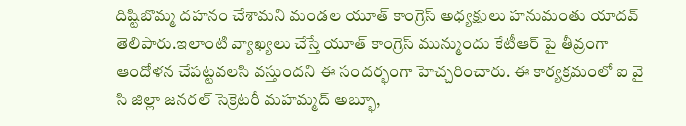దిష్టిబొమ్మ దహనం చేశామని మండల యూత్ కాంగ్రెస్ అధ్యక్షులు హనుమంతు యాదవ్ తెలిపారు.ఇలాంటి వ్యాఖ్యలు చేస్తే యూత్ కాంగ్రెస్ మున్ముందు కేటీఆర్ పై తీవ్రంగా ఆందోళన చేపట్టవలసి వస్తుందని ఈ సందర్భంగా హెచ్చరించారు. ఈ కార్యక్రమంలో ఐ వై సి జిల్లా జనరల్ సెక్రెటరీ మహమ్మద్ అబ్భూ,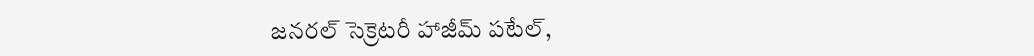జనరల్ సెక్రెటరీ హాజీమ్ పటేల్,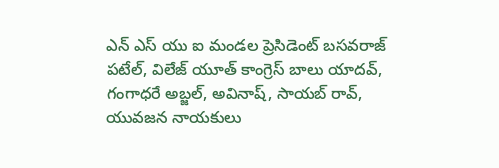ఎన్ ఎస్ యు ఐ మండల ప్రెసిడెంట్ బసవరాజ్ పటేల్, విలేజ్ యూత్ కాంగ్రెస్ బాలు యాదవ్, గంగాధరే అబ్జల్, అవినాష్, సాయబ్ రావ్, యువజన నాయకులు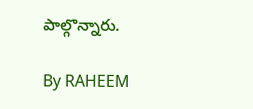పాల్గొన్నారు.

By RAHEEM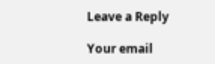Leave a Reply

Your email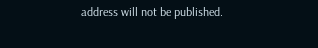address will not be published.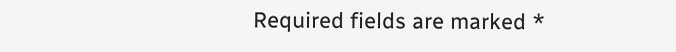Required fields are marked *